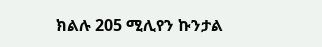ክልሉ 205 ሚሊየን ኩንታል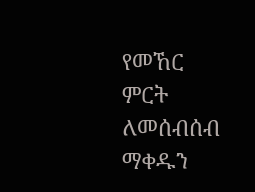የመኸር ምርት ለመሰብሰብ ማቀዱን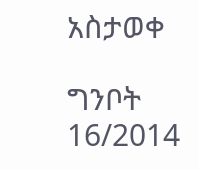አስታወቀ

ግንቦት 16/2014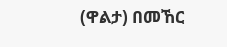(ዋልታ) በመኸር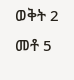ወቅት 2 መቶ 5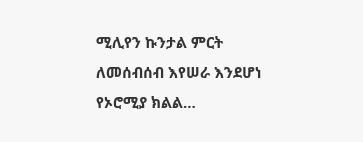ሚሊየን ኩንታል ምርት ለመሰብሰብ እየሠራ እንደሆነ የኦሮሚያ ክልል…